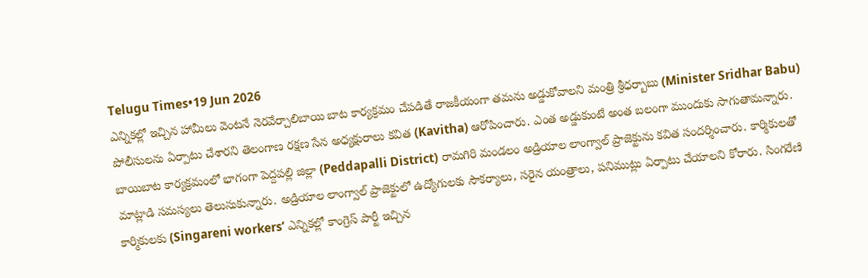Telugu Times•19 Jun 2026
ఎన్నికల్లో ఇచ్చిన హామీలు వెంటనే నెరవేర్చాలిబాయి బాట కార్యక్రమం చేపడితే రాజకీయంగా తమను అడ్డుకోవాలని మంత్రి శ్రీధర్బాబు (Minister Sridhar Babu) పోలీసులను ఏర్పాటు చేశారని తెలంగాణ రక్షణ సేన అధ్యక్షురాలు కవిత (Kavitha) ఆరోపించారు. ఎంత అడ్డుకుంటే అంత బలంగా ముందుకు సాగుతామన్నారు. బాయిబాట కార్యక్రమంలో భాగంగా పెద్దపల్లి జిల్లా (Peddapalli District) రామగిరి మండలం అడ్రియాల లాంగ్వాల్ ప్రాజెక్టును కవిత సందర్శించారు. కార్మికులతో మాట్లాడి సమస్యలు తెలుసుకున్నారు. అడ్రియాల లాంగ్వాల్ ప్రాజెక్టులో ఉద్యోగులకు సౌకర్యాలు, సరైన యంత్రాలు, పనిముట్లు ఏర్పాటు చేయాలని కోరారు. సింగరేణి కార్మికులకు (Singareni workers’ ఎన్నికల్లో కాంగ్రెస్ పార్టీ ఇచ్చిన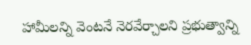హామీలన్ని వెంటనే నెరవేర్చాలని ప్రభుత్వాన్ని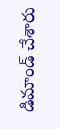డిమాండ్ చేశారు